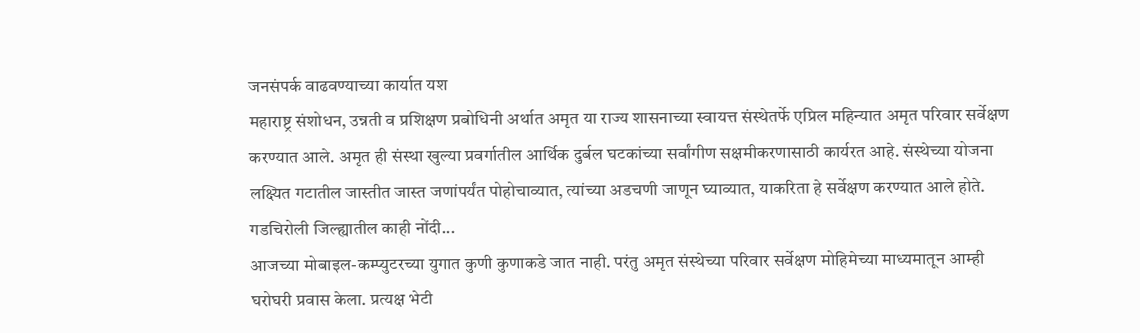जनसंपर्क वाढवण्याच्या कार्यात यश
महाराष्ट्र संशोधन, उन्नती व प्रशिक्षण प्रबोधिनी अर्थात अमृत या राज्य शासनाच्या स्वायत्त संस्थेतर्फे एप्रिल महिन्यात अमृत परिवार सर्वेक्षण करण्यात आले. अमृत ही संस्था खुल्या प्रवर्गातील आर्थिक दुर्बल घटकांच्या सर्वांगीण सक्षमीकरणासाठी कार्यरत आहे. संस्थेच्या योजना लक्ष्यित गटातील जास्तीत जास्त जणांपर्यंत पोहोचाव्यात, त्यांच्या अडचणी जाणून घ्याव्यात, याकरिता हे सर्वेक्षण करण्यात आले होते. गडचिरोली जिल्ह्यातील काही नोंदी...
आजच्या मोबाइल-कम्प्युटरच्या युगात कुणी कुणाकडे जात नाही. परंतु अमृत संस्थेच्या परिवार सर्वेक्षण मोहिमेच्या माध्यमातून आम्ही घरोघरी प्रवास केला. प्रत्यक्ष भेटी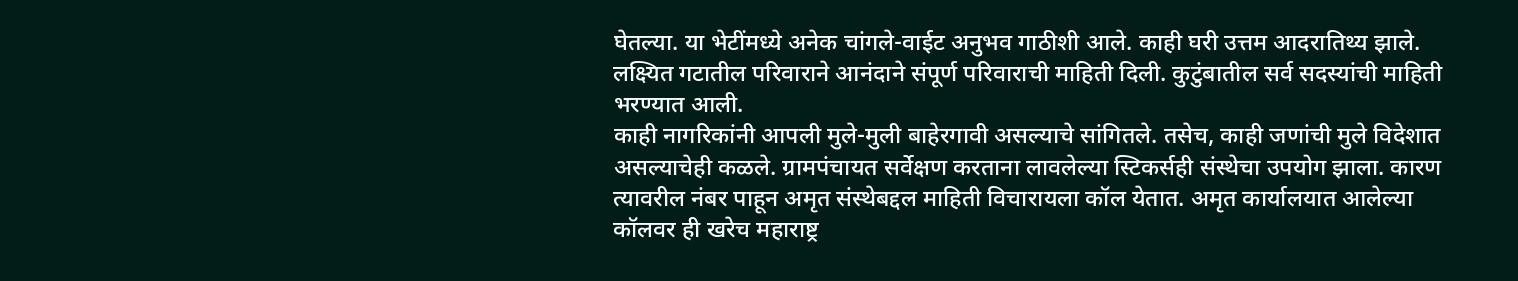घेतल्या. या भेटींमध्ये अनेक चांगले-वाईट अनुभव गाठीशी आले. काही घरी उत्तम आदरातिथ्य झाले. लक्ष्यित गटातील परिवाराने आनंदाने संपूर्ण परिवाराची माहिती दिली. कुटुंबातील सर्व सदस्यांची माहिती भरण्यात आली.
काही नागरिकांनी आपली मुले-मुली बाहेरगावी असल्याचे सांगितले. तसेच, काही जणांची मुले विदेशात असल्याचेही कळले. ग्रामपंचायत सर्वेक्षण करताना लावलेल्या स्टिकर्सही संस्थेचा उपयोग झाला. कारण त्यावरील नंबर पाहून अमृत संस्थेबद्दल माहिती विचारायला कॉल येतात. अमृत कार्यालयात आलेल्या कॉलवर ही खरेच महाराष्ट्र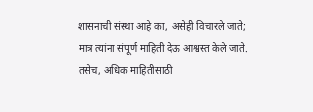शासनाची संस्था आहे का, असेही विचारले जाते; मात्र त्यांना संपूर्ण माहिती देऊ आश्वस्त केले जाते. तसेच, अधिक माहितीसाठी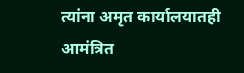त्यांना अमृत कार्यालयातही आमंत्रित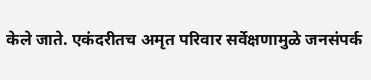केले जाते. एकंदरीतच अमृत परिवार सर्वेक्षणामुळे जनसंपर्क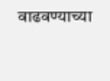वाढवण्याच्या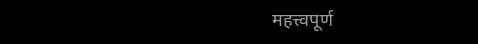महत्त्वपूर्ण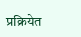प्रक्रियेत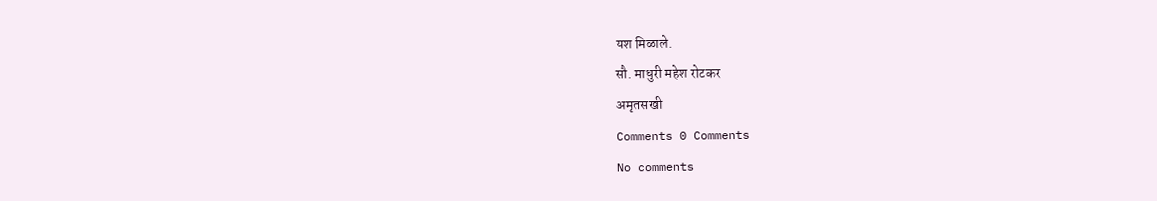यश मिळाले.
सौ. माधुरी महेश रोटकर
अमृतसखी
Comments 0 Comments
No comments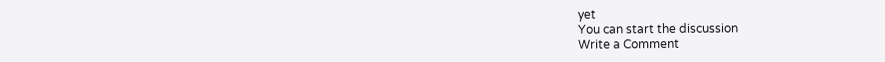yet
You can start the discussion
Write a Comment